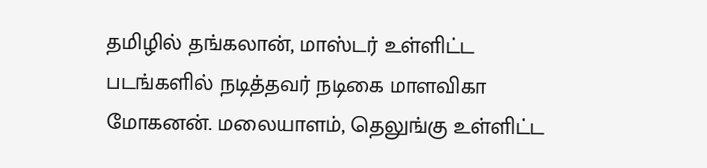தமிழில் தங்கலான், மாஸ்டர் உள்ளிட்ட படங்களில் நடித்தவர் நடிகை மாளவிகா மோகனன். மலையாளம், தெலுங்கு உள்ளிட்ட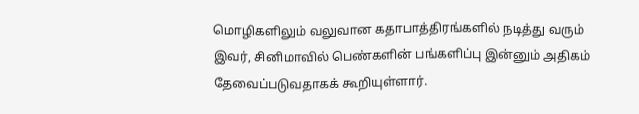மொழிகளிலும் வலுவான கதாபாத்திரங்களில் நடித்து வரும் இவர், சினிமாவில் பெண்களின் பங்களிப்பு இன்னும் அதிகம் தேவைப்படுவதாகக் கூறியுள்ளார்.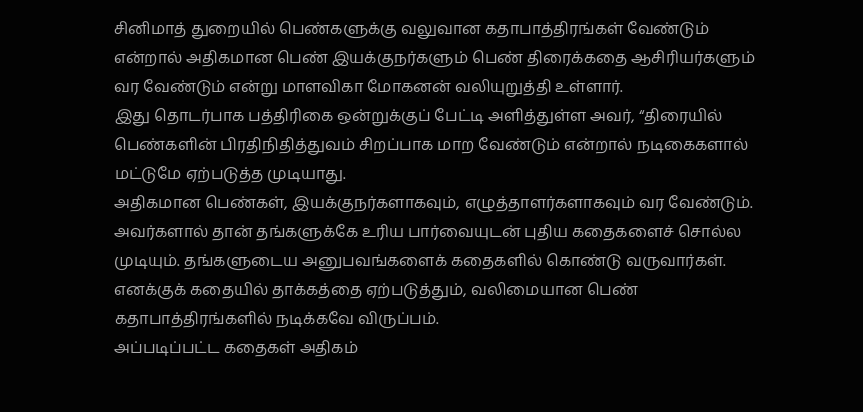சினிமாத் துறையில் பெண்களுக்கு வலுவான கதாபாத்திரங்கள் வேண்டும் என்றால் அதிகமான பெண் இயக்குநர்களும் பெண் திரைக்கதை ஆசிரியர்களும் வர வேண்டும் என்று மாளவிகா மோகனன் வலியுறுத்தி உள்ளார்.
இது தொடர்பாக பத்திரிகை ஒன்றுக்குப் பேட்டி அளித்துள்ள அவர், “திரையில் பெண்களின் பிரதிநிதித்துவம் சிறப்பாக மாற வேண்டும் என்றால் நடிகைகளால் மட்டுமே ஏற்படுத்த முடியாது.
அதிகமான பெண்கள், இயக்குநர்களாகவும், எழுத்தாளர்களாகவும் வர வேண்டும்.
அவர்களால் தான் தங்களுக்கே உரிய பார்வையுடன் புதிய கதைகளைச் சொல்ல முடியும். தங்களுடைய அனுபவங்களைக் கதைகளில் கொண்டு வருவார்கள்.
எனக்குக் கதையில் தாக்கத்தை ஏற்படுத்தும், வலிமையான பெண் கதாபாத்திரங்களில் நடிக்கவே விருப்பம்.
அப்படிப்பட்ட கதைகள் அதிகம்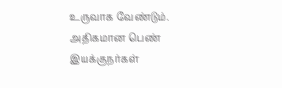உருவாக வேண்டும். அதிகமான பெண் இயக்குநர்கள்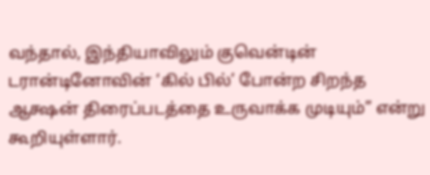வந்தால், இந்தியாவிலும் குவென்டின் டரான்டினோவின் ‘கில் பில்’ போன்ற சிறந்த ஆக்ஷன் திரைப்படத்தை உருவாக்க முடியும்” என்று கூறியுள்ளார்.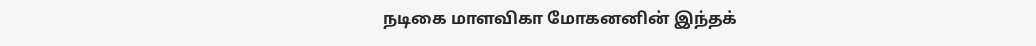நடிகை மாளவிகா மோகனனின் இந்தக்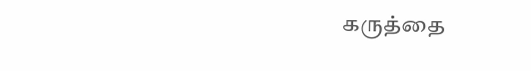கருத்தை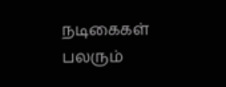நடிகைகள் பலரும்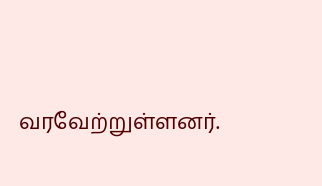வரவேற்றுள்ளனர்.